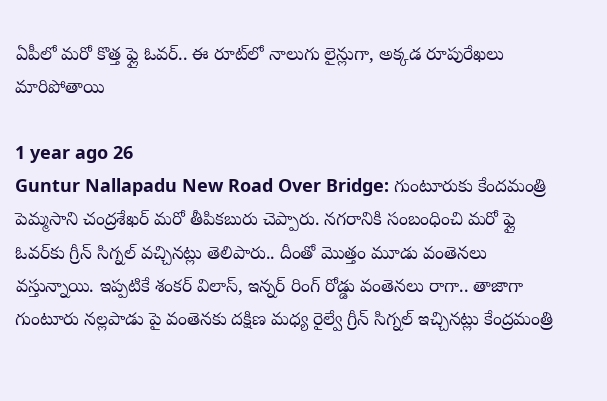ఏపీలో మరో కొత్త ఫ్లై ఓవర్.. ఈ రూట్‌లో నాలుగు లైన్లుగా, అక్కడ రూపురేఖలు మారిపోతాయి

1 year ago 26
Guntur Nallapadu New Road Over Bridge: గుంటూరుకు కేందమంత్రి పెమ్మసాని చంద్రశేఖర్ మరో తీపికబురు చెప్పారు. నగరానికి సంబంధించి మరో ఫ్లై ఓవర్‌కు గ్రీన్ సిగ్నల్ వచ్చినట్లు తెలిపారు.. దీంతో మొత్తం మూడు వంతెనలు వస్తున్నాయి. ఇప్పటికే శంకర్ విలాస్, ఇన్నర్ రింగ్ రోడ్డు వంతెనలు రాగా.. తాజాగా గుంటూరు నల్లపాడు పై వంతెనకు దక్షిణ మధ్య రైల్వే గ్రీన్ సిగ్నల్ ఇచ్చినట్లు కేంద్రమంత్రి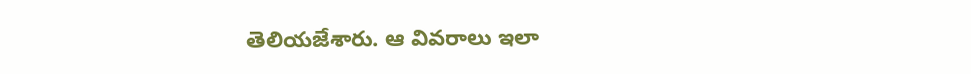తెలియజేశారు. ఆ వివరాలు ఇలా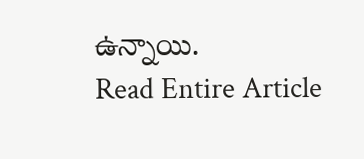ఉన్నాయి.
Read Entire Article